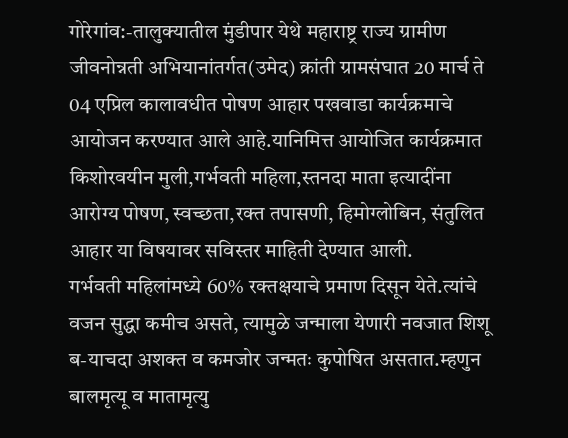गोरेगांव:-तालुक्यातील मुंडीपार येथे महाराष्ट्र राज्य ग्रामीण जीवनोन्नती अभियानांतर्गत(उमेद) क्रांती ग्रामसंघात 20 मार्च ते 04 एप्रिल कालावधीत पोषण आहार पखवाडा कार्यक्रमाचे आयोजन करण्यात आले आहे.यानिमित्त आयोजित कार्यक्रमात किशोरवयीन मुली,गर्भवती महिला,स्तनदा माता इत्यादींना आरोग्य पोषण, स्वच्छता,रक्त तपासणी, हिमोग्लोबिन, संतुलित आहार या विषयावर सविस्तर माहिती देण्यात आली.
गर्भवती महिलांमध्ये 60% रक्तक्षयाचे प्रमाण दिसून येते.त्यांचे वजन सुद्धा कमीच असते, त्यामुळे जन्माला येणारी नवजात शिशू ब-याचदा अशक्त व कमजोर जन्मतः कुपोषित असतात.म्हणुन बालमृत्यू व मातामृत्यु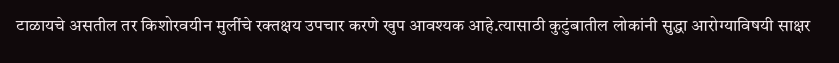टाळायचे असतील तर किशोरवयीन मुलींचे रक्तक्षय उपचार करणे खुप आवश्यक आहे.त्यासाठी कुटुंबातील लोकांनी सुद्धा आरोग्याविषयी साक्षर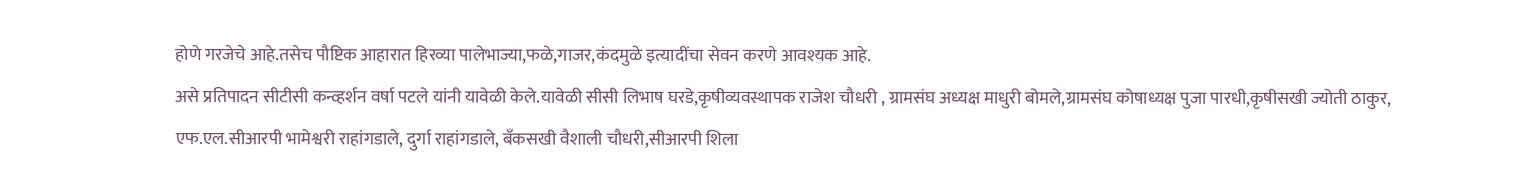होणे गरजेचे आहे.तसेच पौष्टिक आहारात हिरव्या पालेभाज्या,फळे,गाजर,कंदमुळे इत्यादींचा सेवन करणे आवश्यक आहे.
असे प्रतिपादन सीटीसी कन्व्हर्शन वर्षा पटले यांनी यावेळी केले.यावेळी सीसी लिभाष घरडे,कृषीव्यवस्थापक राजेश चौधरी , ग्रामसंघ अध्यक्ष माधुरी बोमले,ग्रामसंघ कोषाध्यक्ष पुजा पारधी,कृषीसखी ज्योती ठाकुर, एफ.एल.सीआरपी भामेश्वरी राहांगडाले, दुर्गा राहांगडाले, बॅंकसखी वैशाली चौधरी,सीआरपी शिला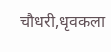चौधरी,धृवकला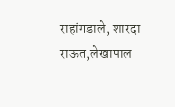राहांगडाले, शारदा राऊत,लेखापाल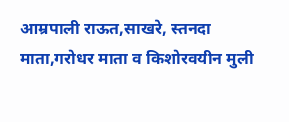आम्रपाली राऊत,साखरे, स्तनदा माता,गरोधर माता व किशोरवयीन मुली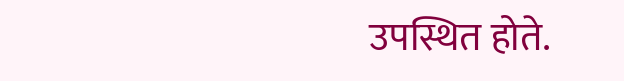उपस्थित होते.